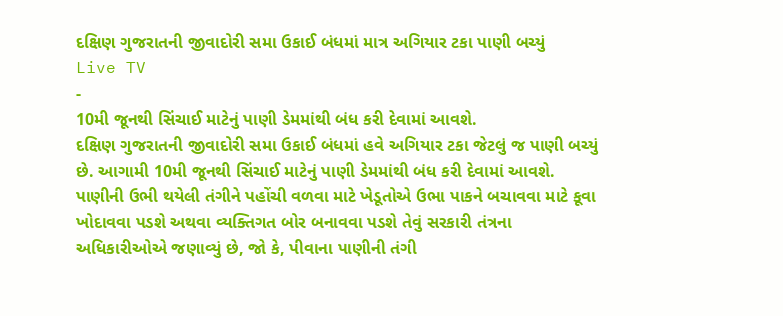દક્ષિણ ગુજરાતની જીવાદોરી સમા ઉકાઈ બંધમાં માત્ર અગિયાર ટકા પાણી બચ્યું
Live TV
-
10મી જૂનથી સિંચાઈ માટેનું પાણી ડેમમાંથી બંધ કરી દેવામાં આવશે.
દક્ષિણ ગુજરાતની જીવાદોરી સમા ઉકાઈ બંધમાં હવે અગિયાર ટકા જેટલું જ પાણી બચ્યું છે. આગામી 10મી જૂનથી સિંચાઈ માટેનું પાણી ડેમમાંથી બંધ કરી દેવામાં આવશે. પાણીની ઉભી થયેલી તંગીને પહોંચી વળવા માટે ખેડૂતોએ ઉભા પાકને બચાવવા માટે કૂવા ખોદાવવા પડશે અથવા વ્યક્તિગત બોર બનાવવા પડશે તેવું સરકારી તંત્રના અધિકારીઓએ જણાવ્યું છે, જો કે, પીવાના પાણીની તંગી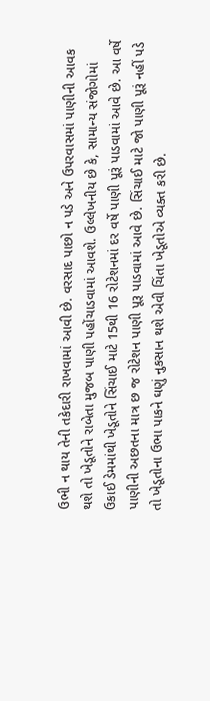ઉભી ન થાય તેની તકેદારી રાખવામાં આવી છે. વરસાદ પાછો ન પડે અને ઉપરવાસમાં પાણીની આવક થશે તો ખેડૂતોને રાબેતા મુજબ પાણી પહોંચાડવામાં આવશે. ઉલ્લેખનીય છે કે, સામાન્ય સંજોગોમાં ઉકાઈ ડેમમાંથી ખેડૂતોને સિંચાઈ માટે 15થી 16 રોટેશનમાં દર વર્ષે પાણી પૂરૂં પાડવામાં આવે છે. આ વર્ષે પાણીની અછતના માત્ર છ જ રોટેશન પાણી પૂરૂ પાડવામાં આવે છે. સિંચાઈ માટે જો પાણી પૂરૂં નહીં પડે તો ખેડૂતોના ઉભા પાકને ઘણું નુકસાન થશે એવી ચિંતા ખેડૂતોએ વ્યક્ત કરી છે.